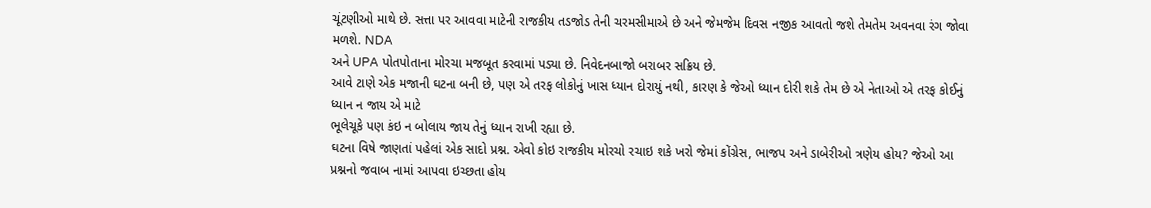ચૂંટણીઓ માથે છે. સત્તા પર આવવા માટેની રાજકીય તડજોડ તેની ચરમસીમાએ છે અને જેમજેમ દિવસ નજીક આવતો જશે તેમતેમ અવનવા રંગ જોવા મળશે. NDA
અને UPA પોતપોતાના મોરચા મજબૂત કરવામાં પડ્યા છે. નિવેદનબાજો બરાબર સક્રિય છે.
આવે ટાણે એક મજાની ઘટના બની છે, પણ એ તરફ લોકોનું ખાસ ધ્યાન દોરાયું નથી, કારણ કે જેઓ ધ્યાન દોરી શકે તેમ છે એ નેતાઓ એ તરફ કોઈનું ધ્યાન ન જાય એ માટે
ભૂલેચૂકે પણ કંઇ ન બોલાય જાય તેનું ધ્યાન રાખી રહ્યા છે.
ઘટના વિષે જાણતાં પહેલાં એક સાદો પ્રશ્ન. એવો કોઇ રાજકીય મોરચો રચાઇ શકે ખરો જેમાં કોંગ્રેસ, ભાજપ અને ડાબેરીઓ ત્રણેય હોય? જેઓ આ પ્રશ્નનો જવાબ નામાં આપવા ઇચ્છતા હોય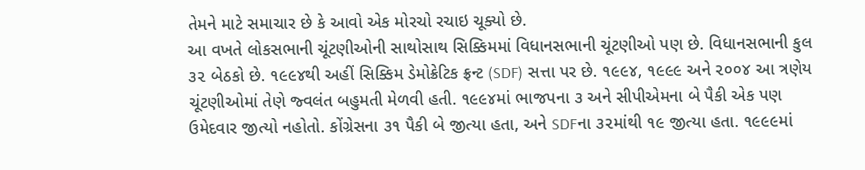તેમને માટે સમાચાર છે કે આવો એક મોરચો રચાઇ ચૂક્યો છે.
આ વખતે લોકસભાની ચૂંટણીઓની સાથોસાથ સિક્કિમમાં વિધાનસભાની ચૂંટણીઓ પણ છે. વિધાનસભાની કુલ ૩૨ બેઠકો છે. ૧૯૯૪થી અહીં સિક્કિમ ડેમોક્રેટિક ફ્રન્ટ (SDF) સત્તા પર છે. ૧૯૯૪, ૧૯૯૯ અને ૨૦૦૪ આ ત્રણેય ચૂંટણીઓમાં તેણે જ્વલંત બહુમતી મેળવી હતી. ૧૯૯૪માં ભાજપના ૩ અને સીપીએમના બે પૈકી એક પણ ઉમેદવાર જીત્યો નહોતો. કોંગ્રેસના ૩૧ પૈકી બે જીત્યા હતા, અને SDFના ૩૨માંથી ૧૯ જીત્યા હતા. ૧૯૯૯માં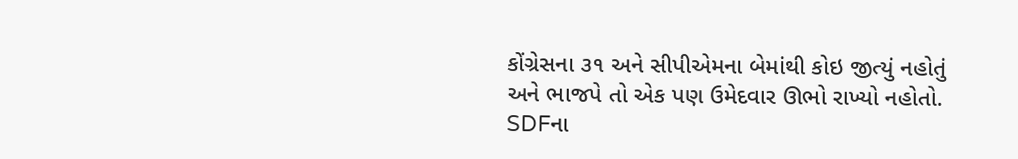કોંગ્રેસના ૩૧ અને સીપીએમના બેમાંથી કોઇ જીત્યું નહોતું અને ભાજપે તો એક પણ ઉમેદવાર ઊભો રાખ્યો નહોતો. SDFના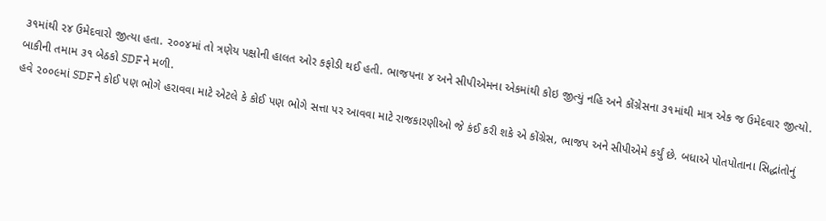૩૧માંથી ૨૪ ઉમેદવારો જીત્યા હતા. ૨૦૦૪માં તો ત્રણેય પક્ષોની હાલત ઓર કફોડી થઈ હતી. ભાજપના ૪ અને સીપીએમના એકમાંથી કોઇ જીત્યું નહિ અને કોંગ્રેસના ૩૧માંથી માત્ર એક જ ઉમેદવાર જીત્યો. બાકીની તમામ ૩૧ બેઠકો SDFને મળી.
હવે ૨૦૦૯માં SDFને કોઈ પણ ભોગે હરાવવા માટે એટલે કે કોઈ પણ ભોગે સત્તા પર આવવા માટે રાજકારણીઓ જે કંઈ કરી શકે એ કોંગ્રેસ, ભાજપ અને સીપીએમે કર્યું છે. બધાએ પોતપોતાના સિદ્ધાંતોનું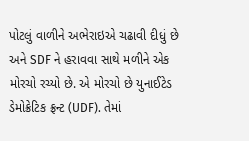પોટલું વાળીને અભેરાઇએ ચઢાવી દીધું છે અને SDF ને હરાવવા સાથે મળીને એક મોરચો રચ્યો છે. એ મોરચો છે યુનાઈટેડ ડેમોક્રેટિક ફ્રન્ટ (UDF). તેમાં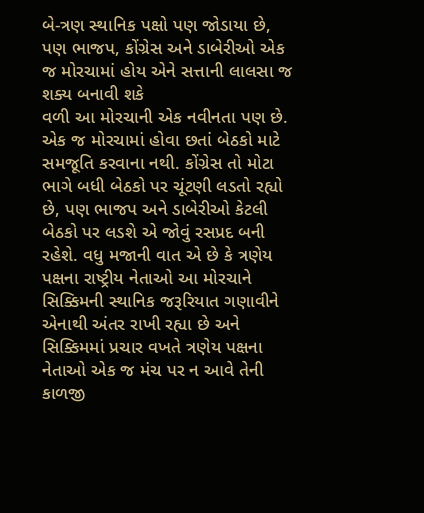બે-ત્રણ સ્થાનિક પક્ષો પણ જોડાયા છે, પણ ભાજપ, કોંગ્રેસ અને ડાબેરીઓ એક જ મોરચામાં હોય એને સત્તાની લાલસા જ શક્ય બનાવી શકે
વળી આ મોરચાની એક નવીનતા પણ છે. એક જ મોરચામાં હોવા છતાં બેઠકો માટે સમજૂતિ કરવાના નથી. કોંગ્રેસ તો મોટા ભાગે બધી બેઠકો પર ચૂંટણી લડતો રહ્યો છે, પણ ભાજપ અને ડાબેરીઓ કેટલી બેઠકો પર લડશે એ જોવું રસપ્રદ બની રહેશે. વધુ મજાની વાત એ છે કે ત્રણેય પક્ષના રાષ્ટ્રીય નેતાઓ આ મોરચાને સિક્કિમની સ્થાનિક જરૂરિયાત ગણાવીને એનાથી અંતર રાખી રહ્યા છે અને સિક્કિમમાં પ્રચાર વખતે ત્રણેય પક્ષના નેતાઓ એક જ મંચ પર ન આવે તેની કાળજી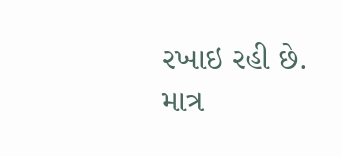રખાઇ રહી છે.
માત્ર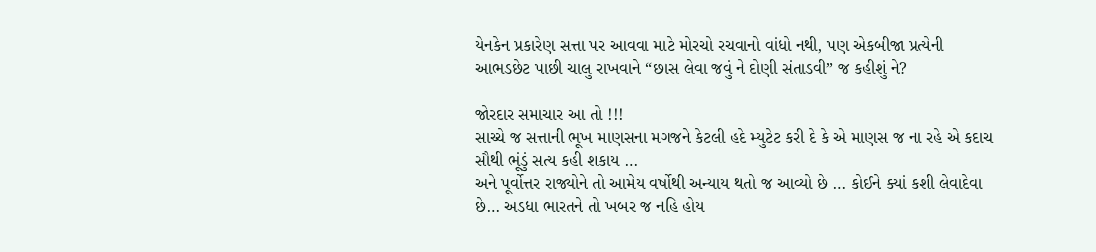યેનકેન પ્રકારેણ સત્તા પર આવવા માટે મોરચો રચવાનો વાંધો નથી, પણ એકબીજા પ્રત્યેની આભડછેટ પાછી ચાલુ રાખવાને “છાસ લેવા જવું ને દોણી સંતાડવી” જ કહીશું ને?

જોરદાર સમાચાર આ તો !!!
સાચ્ચે જ સત્તાની ભૂખ માણસના મગજને કેટલી હદે મ્યુટેટ કરી દે કે એ માણસ જ ના રહે એ કદાચ સૌથી ભૂંડું સત્ય કહી શકાય …
અને પૂર્વોત્તર રાજ્યોને તો આમેય વર્ષોથી અન્યાય થતો જ આવ્યો છે … કોઈને ક્યાં કશી લેવાદેવા છે… અડધા ભારતને તો ખબર જ નહિ હોય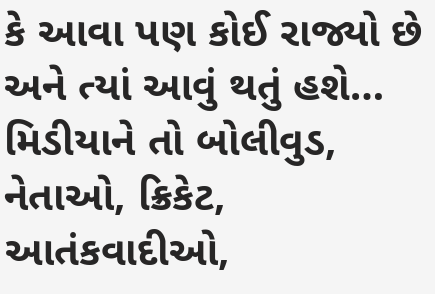કે આવા પણ કોઈ રાજ્યો છે અને ત્યાં આવું થતું હશે…
મિડીયાને તો બોલીવુડ, નેતાઓ, ક્રિકેટ, આતંકવાદીઓ,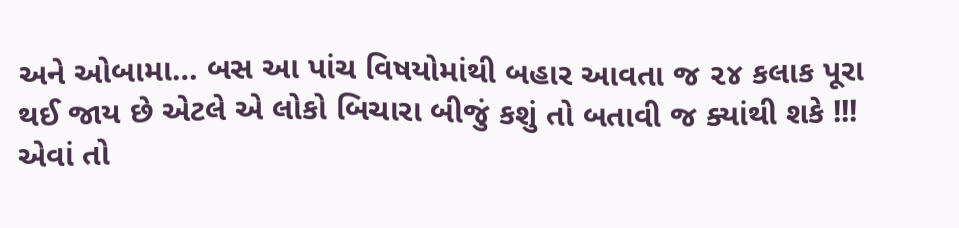અને ઓબામા… બસ આ પાંચ વિષયોમાંથી બહાર આવતા જ ૨૪ કલાક પૂરા થઈ જાય છે એટલે એ લોકો બિચારા બીજું કશું તો બતાવી જ ક્યાંથી શકે !!!
એવાં તો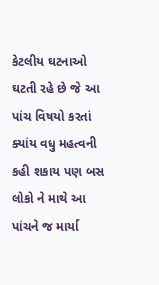કેટલીય ઘટનાઓ ઘટતી રહે છે જે આ પાંચ વિષયો કરતાં ક્યાંય વધુ મહત્વની કહી શકાય પણ બસ લોકો ને માથે આ પાંચને જ માર્યા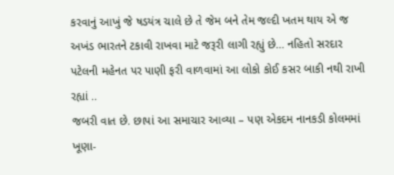કરવાનું આખું જે ષડયંત્ર ચાલે છે તે જેમ બને તેમ જલ્દી ખતમ થાય એ જ અખંડ ભારતને ટકાવી રાખવા માટે જરૂરી લાગી રહ્યું છે… નહિતો સરદાર પટેલની મહેનત પર પાણી ફરી વાળવામાં આ લોકો કોઈ કસર બાકી નથી રાખી રહ્યાં ..
જબરી વાત છે. છાપાં આ સમાચાર આવ્યા – પણ એકદમ નાનકડી કોલમમાં ખૂણા-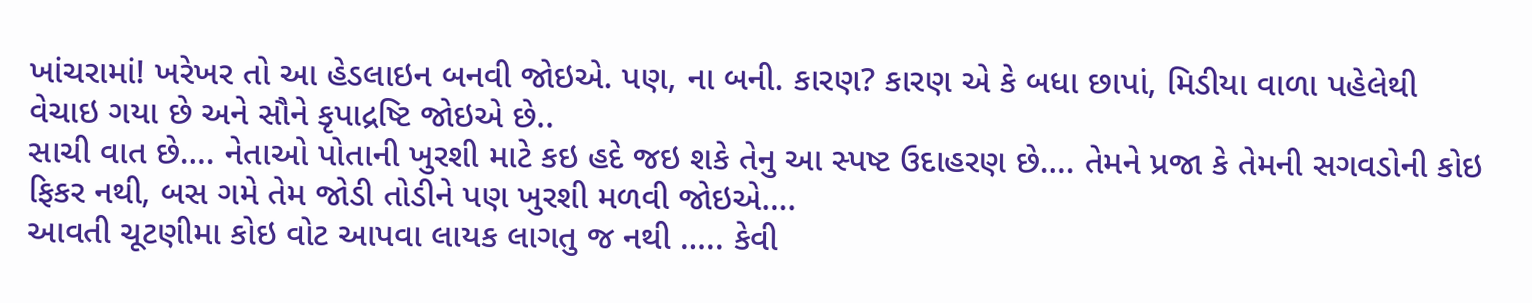ખાંચરામાં! ખરેખર તો આ હેડલાઇન બનવી જોઇએ. પણ, ના બની. કારણ? કારણ એ કે બધા છાપાં, મિડીયા વાળા પહેલેથી વેચાઇ ગયા છે અને સૌને કૃપાદ્રષ્ટિ જોઇએ છે..
સાચી વાત છે…. નેતાઓ પોતાની ખુરશી માટે કઇ હદે જઇ શકે તેનુ આ સ્પષ્ટ ઉદાહરણ છે…. તેમને પ્રજા કે તેમની સગવડોની કોઇ ફિકર નથી, બસ ગમે તેમ જોડી તોડીને પણ ખુરશી મળવી જોઇએ….
આવતી ચૂટણીમા કોઇ વોટ આપવા લાયક લાગતુ જ નથી ….. કેવી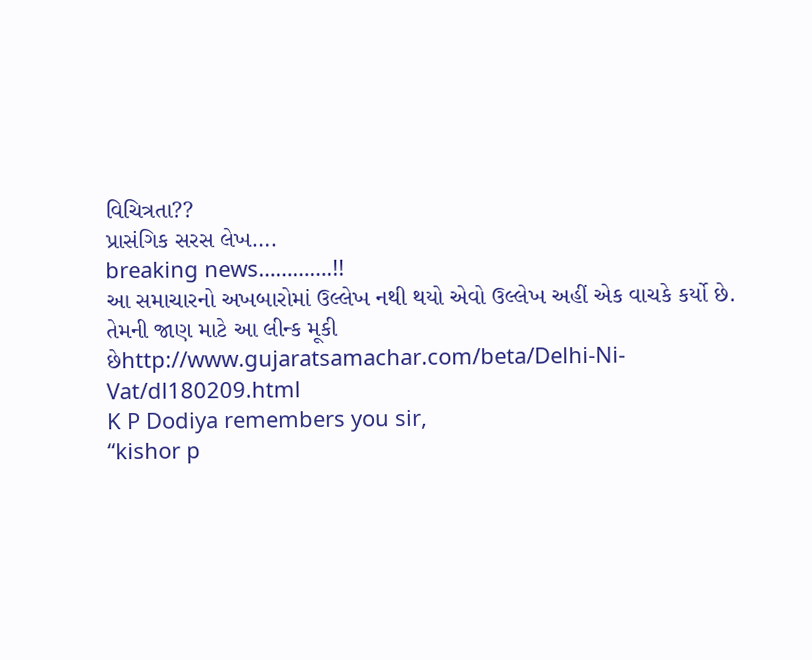વિચિત્રતા??
પ્રાસંગિક સરસ લેખ….
breaking news………….!!
આ સમાચારનો અખબારોમાં ઉલ્લેખ નથી થયો એવો ઉલ્લેખ અહીં એક વાચકે કર્યો છે. તેમની જાણ માટે આ લીન્ક મૂકી છેhttp://www.gujaratsamachar.com/beta/Delhi-Ni-Vat/dl180209.html
K P Dodiya remembers you sir,
“kishor p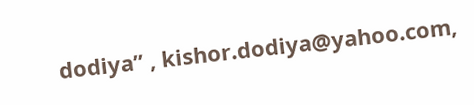dodiya” , kishor.dodiya@yahoo.com,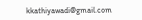kkathiyawadi@gmail.com